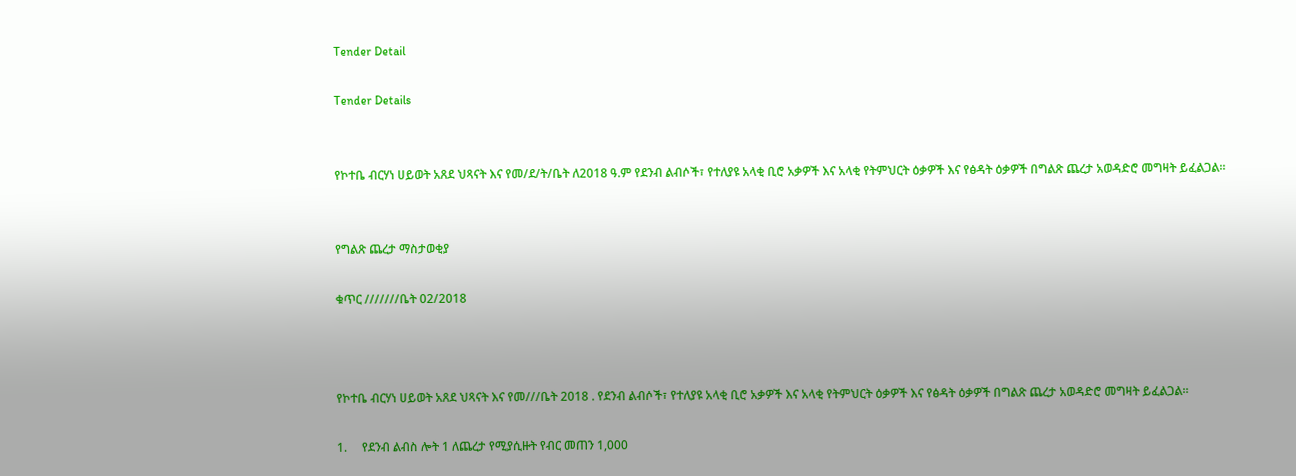Tender Detail

Tender Details


የኮተቤ ብርሃነ ሀይወት አጸደ ህጻናት እና የመ/ደ/ት/ቤት ለ2018 ዓ.ም የደንብ ልብሶች፣ የተለያዩ አላቂ ቢሮ አቃዎች እና አላቂ የትምህርት ዕቃዎች እና የፅዳት ዕቃዎች በግልጽ ጨረታ አወዳድሮ መግዛት ይፈልጋል።


የግልጽ ጨረታ ማስታወቂያ

ቁጥር ///////ቤት 02/2018



የኮተቤ ብርሃነ ሀይወት አጸደ ህጻናት እና የመ///ቤት 2018 . የደንብ ልብሶች፣ የተለያዩ አላቂ ቢሮ አቃዎች እና አላቂ የትምህርት ዕቃዎች እና የፅዳት ዕቃዎች በግልጽ ጨረታ አወዳድሮ መግዛት ይፈልጋል።

1.     የደንብ ልብስ ሎት 1 ለጨረታ የሚያሲዙት የብር መጠን 1,000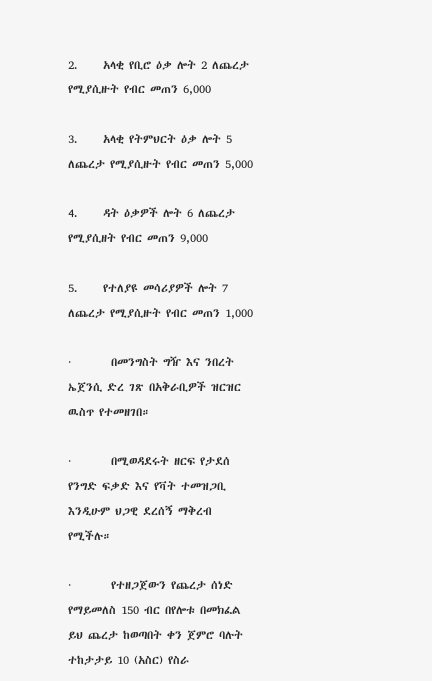2.     አላቂ የቢሮ ዕቃ ሎት 2 ለጨረታ የሚያሲዙት የብር መጠን 6,000

3.     አላቂ የትምህርት ዕቃ ሎት 5 ለጨረታ የሚያሲዙት የብር መጠን 5,000

4.     ዳት ዕቃዎች ሎት 6 ለጨረታ የሚያሲዘት የብር መጠን 9,000

5.     የተለያዩ መሳሪያዎች ሎት 7 ለጨረታ የሚያሲዙት የብር መጠን 1,000

·        በመንግስት ግዥ እና ንበረት ኤጀንሲ ድረ ገጽ በአቅራቢዎች ዝርዝር ዉስጥ የተመዘገበ።

·        በሚወዳደሩት ዘርፍ የታደሰ የንግድ ፍቃድ እና የቫት ተመዝጋቢ እንዲሁም ህጋዊ ደረሰኝ ማቅረብ የሚችሉ።

·        የተዘጋጀውን የጨረታ ሰነድ የማይመለስ 150 ብር በየሎቱ በመክፈል ይህ ጨረታ ከወጣበት ቀን ጀምሮ ባሉት ተከታታይ 10 (አስር) የስራ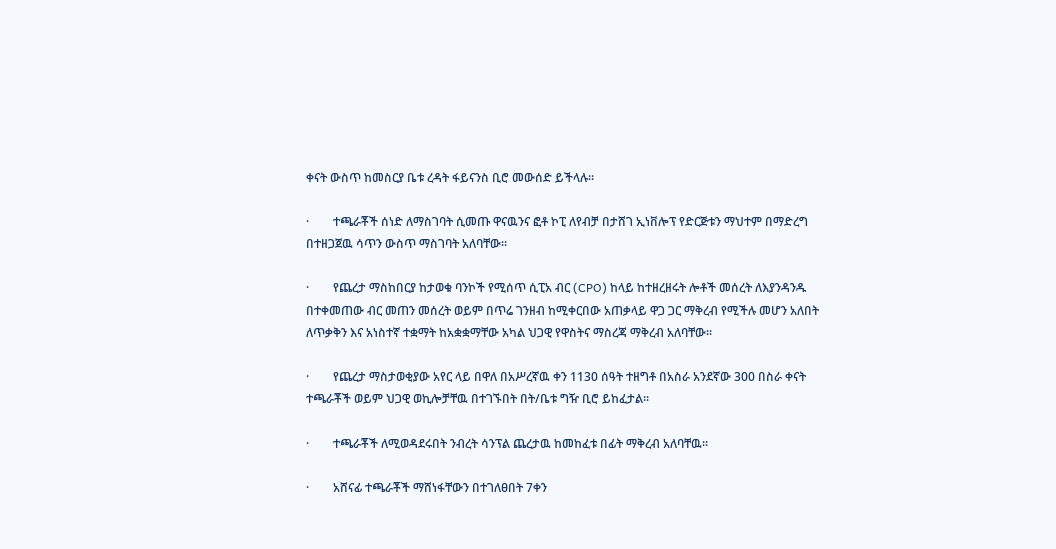ቀናት ውስጥ ከመስርያ ቤቱ ረዳት ፋይናንስ ቢሮ መውሰድ ይችላሉ።

·        ተጫራቾች ሰነድ ለማስገባት ሲመጡ ዋናዉንና ፎቶ ኮፒ ለየብቻ በታሸገ ኢነቨሎፕ የድርጅቱን ማህተም በማድረግ በተዘጋጀዉ ሳጥን ውስጥ ማስገባት አለባቸው፡፡

·        የጨረታ ማስከበርያ ከታወቁ ባንኮች የሚሰጥ ሲፒአ ብር (CPO) ከላይ ከተዘረዘሩት ሎቶች መሰረት ለእያንዳንዱ በተቀመጠው ብር መጠን መሰረት ወይም በጥሬ ገንዘብ ከሚቀርበው አጠቃላይ ዋጋ ጋር ማቅረብ የሚችሉ መሆን አለበት ለጥቃቅን እና አነስተኛ ተቋማት ከአቋቋማቸው አካል ህጋዊ የዋስትና ማስረጃ ማቅረብ አለባቸው።

·        የጨረታ ማስታወቂያው አየር ላይ በዋለ በአሥረኛዉ ቀን 1130 ሰዓት ተዘግቶ በአስራ አንደኛው 300 በስራ ቀናት ተጫራቾች ወይም ህጋዊ ወኪሎቻቸዉ በተገኙበት በት/ቤቱ ግዥ ቢሮ ይከፈታል።

·        ተጫራቾች ለሚወዳደሩበት ንብረት ሳንፕል ጨረታዉ ከመከፈቱ በፊት ማቅረብ አለባቸዉ።

·        አሸናፊ ተጫራቾች ማሸነፋቸውን በተገለፀበት 7ቀን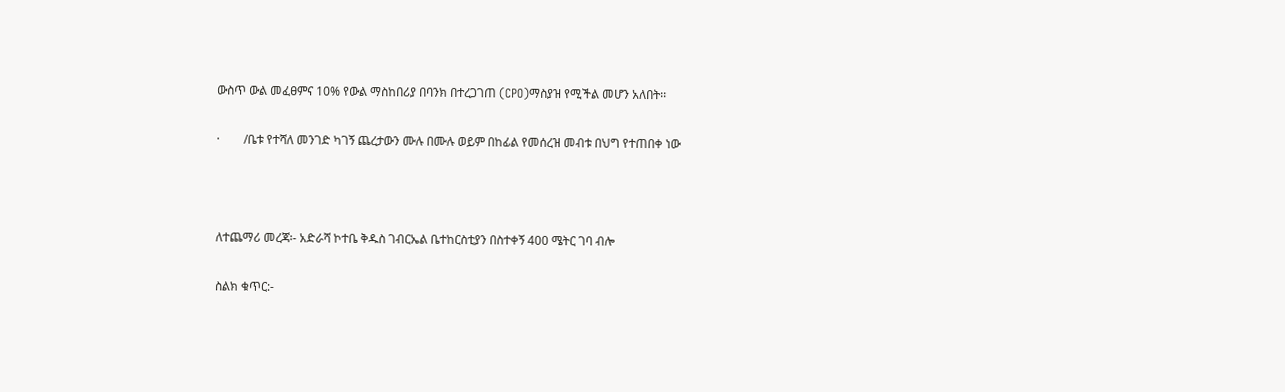ውስጥ ውል መፈፀምና 10% የውል ማስከበሪያ በባንክ በተረጋገጠ (CPO)ማስያዝ የሚችል መሆን አለበት፡፡

·        /ቤቱ የተሻለ መንገድ ካገኝ ጨረታውን ሙሉ በሙሉ ወይም በከፊል የመሰረዝ መብቱ በህግ የተጠበቀ ነው



ለተጨማሪ መረጃ፡- አድራሻ ኮተቤ ቅዱስ ገብርኤል ቤተከርስቲያን በስተቀኝ 400 ሜትር ገባ ብሎ

ስልክ ቁጥር:-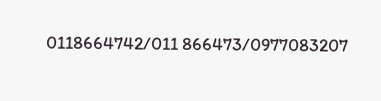0118664742/011 866473/0977083207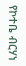የኮተቤ ብርሃነ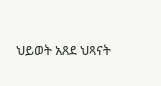ህይወት አጸደ ህጻናት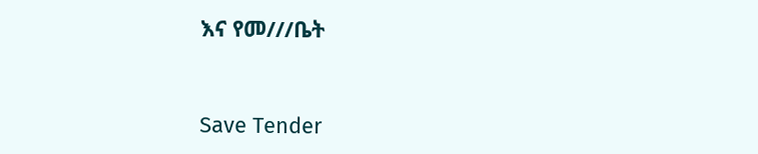እና የመ///ቤት



Save Tender